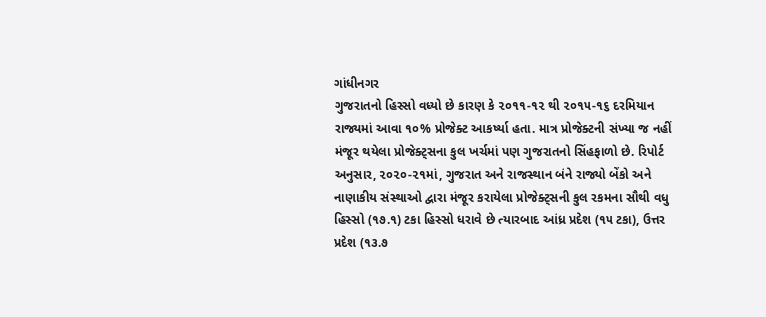ગાંધીનગર
ગુજરાતનો હિસ્સો વધ્યો છે કારણ કે ૨૦૧૧-૧૨ થી ૨૦૧૫-૧૬ દરમિયાન રાજ્યમાં આવા ૧૦% પ્રોજેક્ટ આકર્ષ્યા હતા. માત્ર પ્રોજેક્ટની સંખ્યા જ નહીં મંજૂર થયેલા પ્રોજેક્ટ્સના કુલ ખર્ચમાં પણ ગુજરાતનો સિંહફાળો છે. રિપોર્ટ અનુસાર, ૨૦૨૦-૨૧માં, ગુજરાત અને રાજસ્થાન બંને રાજ્યો બેંકો અને નાણાકીય સંસ્થાઓ દ્વારા મંજૂર કરાયેલા પ્રોજેક્ટ્સની કુલ રકમના સૌથી વધુ હિસ્સો (૧૭.૧) ટકા હિસ્સો ધરાવે છે ત્યારબાદ આંધ્ર પ્રદેશ (૧૫ ટકા), ઉત્તર પ્રદેશ (૧૩.૭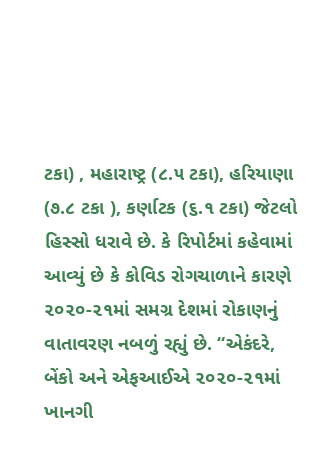ટકા) , મહારાષ્ટ્ર (૮.૫ ટકા), હરિયાણા (૭.૮ ટકા ), કર્ણાટક (૬.૧ ટકા) જેટલો હિસ્સો ધરાવે છે. કે રિપોર્ટમાં કહેવામાં આવ્યું છે કે કોવિડ રોગચાળાને કારણે ૨૦૨૦-૨૧માં સમગ્ર દેશમાં રોકાણનું વાતાવરણ નબળું રહ્યું છે. “એકંદરે, બેંકો અને એફઆઈએ ૨૦૨૦-૨૧માં ખાનગી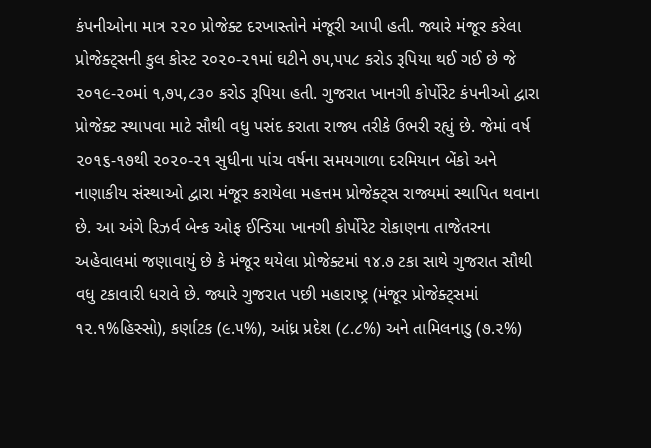કંપનીઓના માત્ર ૨૨૦ પ્રોજેક્ટ દરખાસ્તોને મંજૂરી આપી હતી. જ્યારે મંજૂર કરેલા પ્રોજેક્ટ્સની કુલ કોસ્ટ ૨૦૨૦-૨૧માં ઘટીને ૭૫,૫૫૮ કરોડ રૂપિયા થઈ ગઈ છે જે ૨૦૧૯-૨૦માં ૧,૭૫,૮૩૦ કરોડ રૂપિયા હતી. ગુજરાત ખાનગી કોર્પોરેટ કંપનીઓ દ્વારા પ્રોજેક્ટ સ્થાપવા માટે સૌથી વધુ પસંદ કરાતા રાજ્ય તરીકે ઉભરી રહ્યું છે. જેમાં વર્ષ ૨૦૧૬-૧૭થી ૨૦૨૦-૨૧ સુધીના પાંચ વર્ષના સમયગાળા દરમિયાન બેંકો અને નાણાકીય સંસ્થાઓ દ્વારા મંજૂર કરાયેલા મહત્તમ પ્રોજેક્ટ્સ રાજ્યમાં સ્થાપિત થવાના છે. આ અંગે રિઝર્વ બેન્ક ઓફ ઈન્ડિયા ખાનગી કોર્પોરેટ રોકાણના તાજેતરના અહેવાલમાં જણાવાયું છે કે મંજૂર થયેલા પ્રોજેક્ટમાં ૧૪.૭ ટકા સાથે ગુજરાત સૌથી વધુ ટકાવારી ધરાવે છે. જ્યારે ગુજરાત પછી મહારાષ્ટ્ર (મંજૂર પ્રોજેક્ટ્સમાં ૧૨.૧%હિસ્સો), કર્ણાટક (૯.૫%), આંધ્ર પ્રદેશ (૮.૮%) અને તામિલનાડુ (૭.૨%)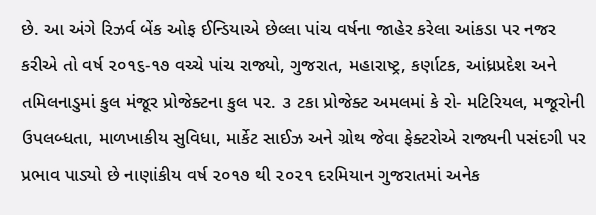છે. આ અંગે રિઝર્વ બેંક ઓફ ઈન્ડિયાએ છેલ્લા પાંચ વર્ષના જાહેર કરેલા આંકડા પર નજર કરીએ તો વર્ષ ૨૦૧૬-૧૭ વચ્ચે પાંચ રાજ્યો, ગુજરાત, મહારાષ્ટ્ર, કર્ણાટક, આંધ્રપ્રદેશ અને તમિલનાડુમાં કુલ મંજૂર પ્રોજેક્ટના કુલ ૫૨. ૩ ટકા પ્રોજેક્ટ અમલમાં કે રો- મટિરિયલ, મજૂરોની ઉપલબ્ધતા, માળખાકીય સુવિધા, માર્કેટ સાઈઝ અને ગ્રોથ જેવા ફેક્ટરોએ રાજ્યની પસંદગી પર પ્રભાવ પાડ્યો છે નાણાંકીય વર્ષ ૨૦૧૭ થી ૨૦૨૧ દરમિયાન ગુજરાતમાં અનેક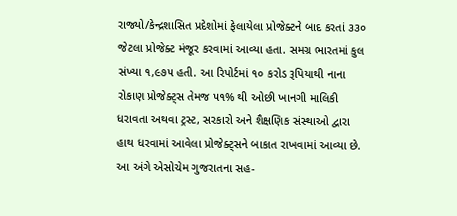રાજ્યો/કેન્દ્રશાસિત પ્રદેશોમાં ફેલાયેલા પ્રોજેક્ટને બાદ કરતાં ૩૩૦ જેટલા પ્રોજેક્ટ મંજૂર કરવામાં આવ્યા હતા. સમગ્ર ભારતમાં કુલ સંખ્યા ૧,૯૭૫ હતી. આ રિપોર્ટમાં ૧૦ કરોડ રૂપિયાથી નાના રોકાણ પ્રોજેક્ટ્સ તેમજ ૫૧% થી ઓછી ખાનગી માલિકી ધરાવતા અથવા ટ્રસ્ટ, સરકારો અને શૈક્ષણિક સંસ્થાઓ દ્વારા હાથ ધરવામાં આવેલા પ્રોજેક્ટ્સને બાકાત રાખવામાં આવ્યા છે. આ અંગે એસોચેમ ગુજરાતના સહ-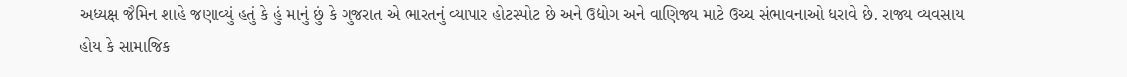અધ્યક્ષ જૈમિન શાહે જણાવ્યું હતું કે હું માનું છું કે ગુજરાત એ ભારતનું વ્યાપાર હોટસ્પોટ છે અને ઉદ્યોગ અને વાણિજ્ય માટે ઉચ્ચ સંભાવનાઓ ધરાવે છે. રાજ્ય વ્યવસાય હોય કે સામાજિક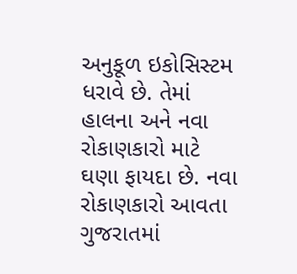અનુકૂળ ઇકોસિસ્ટમ ધરાવે છે. તેમાં હાલના અને નવા રોકાણકારો માટે ઘણા ફાયદા છે. નવા રોકાણકારો આવતા ગુજરાતમાં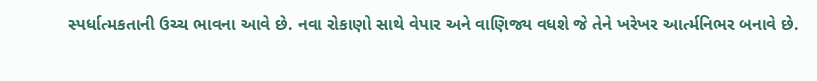સ્પર્ધાત્મકતાની ઉચ્ચ ભાવના આવે છે. નવા રોકાણો સાથે વેપાર અને વાણિજ્ય વધશે જે તેને ખરેખર આર્ત્મનિભર બનાવે છે.